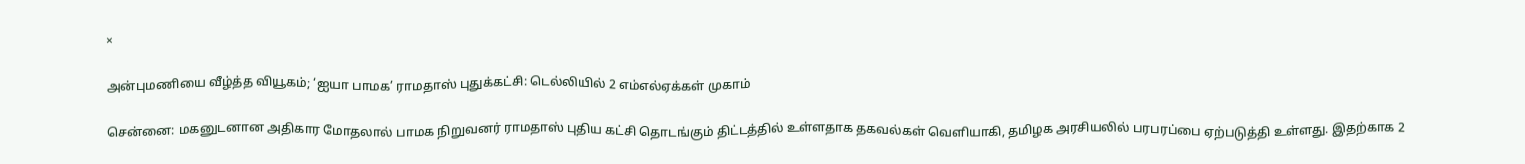×

அன்புமணியை வீழ்த்த வியூகம்; ‘ஐயா பாமக’ ராமதாஸ் புதுக்கட்சி: டெல்லியில் 2 எம்எல்ஏக்கள் முகாம்

சென்னை: மகனுடனான அதிகார மோதலால் பாமக நிறுவனர் ராமதாஸ் புதிய கட்சி தொடங்கும் திட்டத்தில் உள்ளதாக தகவல்கள் வெளியாகி, தமிழக அரசியலில் பரபரப்பை ஏற்படுத்தி உள்ளது. இதற்காக 2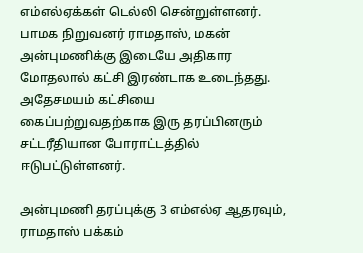எம்எல்ஏக்கள் டெல்லி சென்றுள்ளனர். பாமக நிறுவனர் ராமதாஸ், மகன் அன்புமணிக்கு இடையே அதிகார மோதலால் கட்சி இரண்டாக உடைந்தது. அதேசமயம் கட்சியை கைப்பற்றுவதற்காக இரு தரப்பினரும் சட்டரீதியான போராட்டத்தில் ஈடுபட்டுள்ளனர்.

அன்புமணி தரப்புக்கு 3 எம்எல்ஏ ஆதரவும், ராமதாஸ் பக்கம்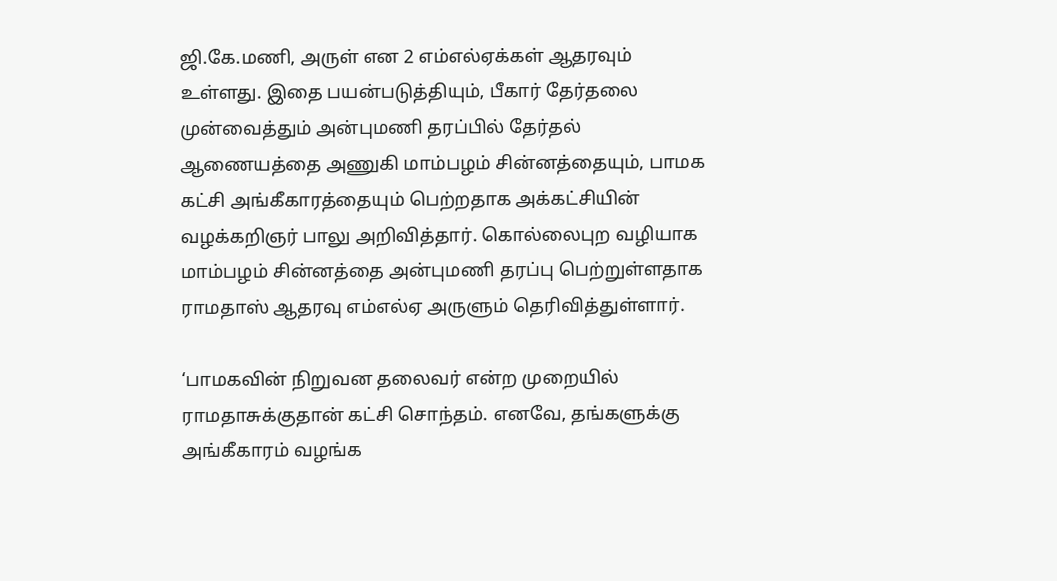ஜி.கே.மணி, அருள் என 2 எம்எல்ஏக்கள் ஆதரவும் உள்ளது. இதை பயன்படுத்தியும், பீகார் தேர்தலை முன்வைத்தும் அன்புமணி தரப்பில் தேர்தல் ஆணையத்தை அணுகி மாம்பழம் சின்னத்தையும், பாமக கட்சி அங்கீகாரத்தையும் பெற்றதாக அக்கட்சியின் வழக்கறிஞர் பாலு அறிவித்தார். கொல்லைபுற வழியாக மாம்பழம் சின்னத்தை அன்புமணி தரப்பு பெற்றுள்ளதாக ராமதாஸ் ஆதரவு எம்எல்ஏ அருளும் தெரிவித்துள்ளார்.

‘பாமகவின் நிறுவன தலைவர் என்ற முறையில் ராமதாசுக்குதான் கட்சி சொந்தம். எனவே, தங்களுக்கு அங்கீகாரம் வழங்க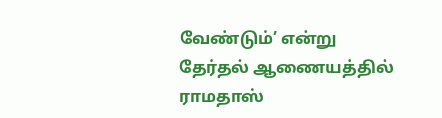வேண்டும்’ என்று தேர்தல் ஆணையத்தில் ராமதாஸ்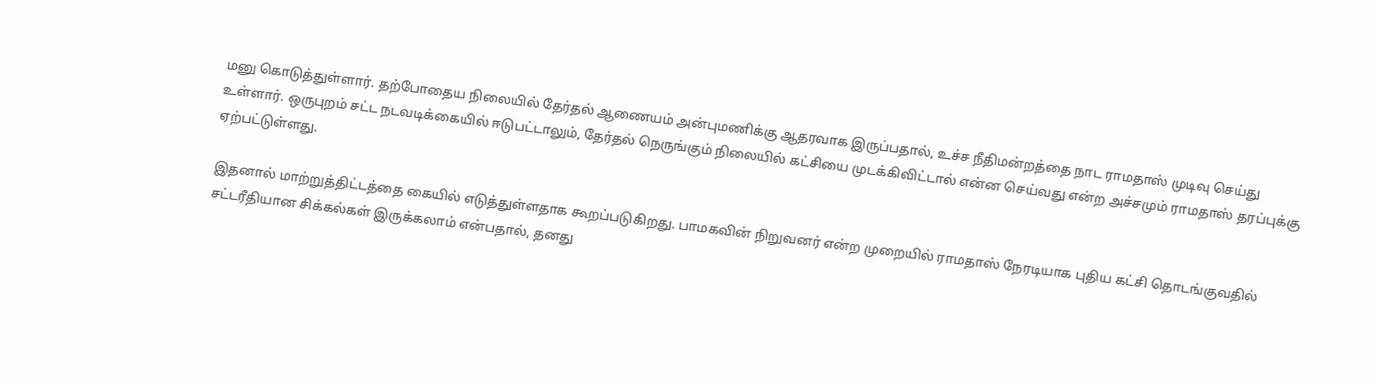மனு கொடுத்துள்ளார். தற்போதைய நிலையில் தேர்தல் ஆணையம் அன்புமணிக்கு ஆதரவாக இருப்பதால், உச்ச நீதிமன்றத்தை நாட ராமதாஸ் முடிவு செய்து உள்ளார். ஒருபுறம் சட்ட நடவடிக்கையில் ஈடுபட்டாலும், தேர்தல் நெருங்கும் நிலையில் கட்சியை முடக்கிவிட்டால் என்ன செய்வது என்ற அச்சமும் ராமதாஸ் தரப்புக்கு ஏற்பட்டுள்ளது.

இதனால் மாற்றுத்திட்டத்தை கையில் எடுத்துள்ளதாக கூறப்படுகிறது. பாமகவின் நிறுவனர் என்ற முறையில் ராமதாஸ் நேரடியாக புதிய கட்சி தொடங்குவதில் சட்டரீதியான சிக்கல்கள் இருக்கலாம் என்பதால், தனது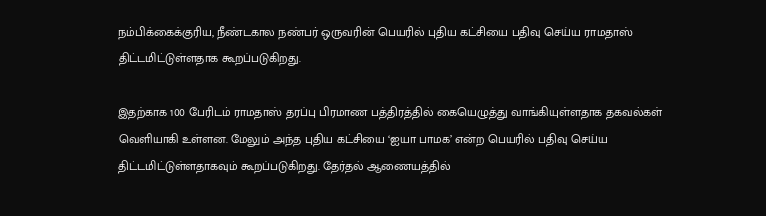நம்பிக்கைக்குரிய, நீண்டகால நண்பர் ஒருவரின் பெயரில் புதிய கட்சியை பதிவு செய்ய ராமதாஸ் திட்டமிட்டுள்ளதாக கூறப்படுகிறது.

இதற்காக 100 பேரிடம் ராமதாஸ் தரப்பு பிரமாண பத்திரத்தில் கையெழுத்து வாங்கியுள்ளதாக தகவல்கள் வெளியாகி உள்ளன. மேலும் அந்த புதிய கட்சியை ‘ஐயா பாமக’ என்ற பெயரில் பதிவு செய்ய திட்டமிட்டுள்ளதாகவும் கூறப்படுகிறது. தேர்தல் ஆணையத்தில்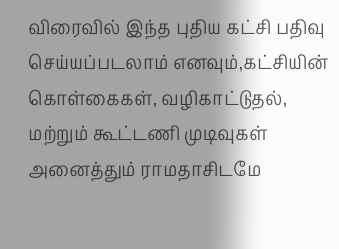விரைவில் இந்த புதிய கட்சி பதிவு செய்யப்படலாம் எனவும்,கட்சியின் கொள்கைகள், வழிகாட்டுதல், மற்றும் கூட்டணி முடிவுகள் அனைத்தும் ராமதாசிடமே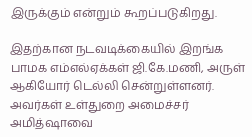இருக்கும் என்றும் கூறப்படுகிறது.

இதற்கான நடவடிக்கையில் இறங்க பாமக எம்எல்ஏக்கள் ஜி.கே.மணி, அருள் ஆகியோர் டெல்லி சென்றுள்ளனர். அவர்கள் உள்துறை அமைச்சர் அமித்ஷாவை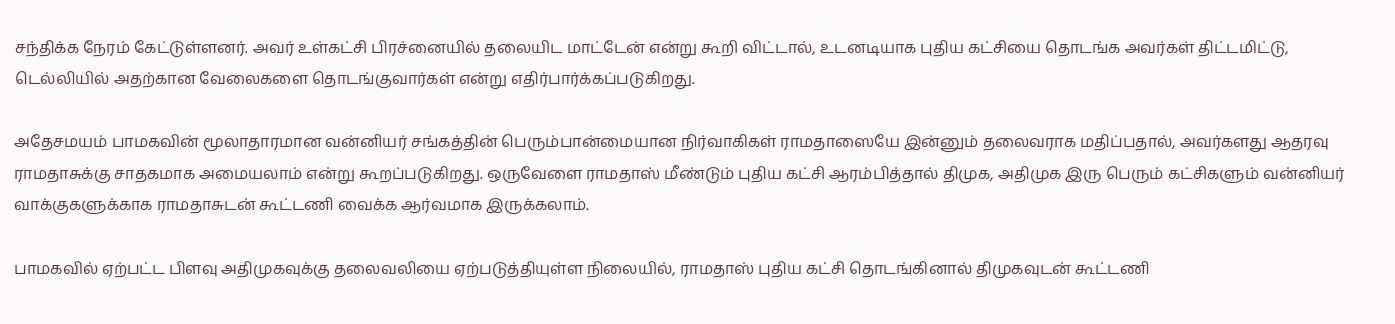சந்திக்க நேரம் கேட்டுள்ளனர். அவர் உள்கட்சி பிரச்னையில் தலையிட மாட்டேன் என்று கூறி விட்டால், உடனடியாக புதிய கட்சியை தொடங்க அவர்கள் திட்டமிட்டு, டெல்லியில் அதற்கான வேலைகளை தொடங்குவார்கள் என்று எதிர்பார்க்கப்படுகிறது.

அதேசமயம் பாமகவின் மூலாதாரமான வன்னியர் சங்கத்தின் பெரும்பான்மையான நிர்வாகிகள் ராமதாஸையே இன்னும் தலைவராக மதிப்பதால், அவர்களது ஆதரவு ராமதாசுக்கு சாதகமாக அமையலாம் என்று கூறப்படுகிறது. ஒருவேளை ராமதாஸ் மீண்டும் புதிய கட்சி ஆரம்பித்தால் திமுக, அதிமுக இரு பெரும் கட்சிகளும் வன்னியர் வாக்குகளுக்காக ராமதாசுடன் கூட்டணி வைக்க ஆர்வமாக இருக்கலாம்.

பாமகவில் ஏற்பட்ட பிளவு அதிமுகவுக்கு தலைவலியை ஏற்படுத்தியுள்ள நிலையில், ராமதாஸ் புதிய கட்சி தொடங்கினால் திமுகவுடன் கூட்டணி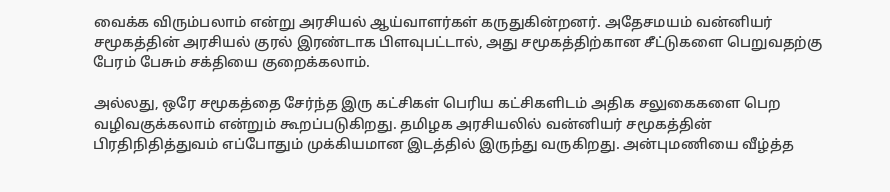வைக்க விரும்பலாம் என்று அரசியல் ஆய்வாளர்கள் கருதுகின்றனர். அதேசமயம் வன்னியர் சமூகத்தின் அரசியல் குரல் இரண்டாக பிளவுபட்டால், அது சமூகத்திற்கான சீட்டுகளை பெறுவதற்கு பேரம் பேசும் சக்தியை குறைக்கலாம்.

அல்லது, ஒரே சமூகத்தை சேர்ந்த இரு கட்சிகள் பெரிய கட்சிகளிடம் அதிக சலுகைகளை பெற வழிவகுக்கலாம் என்றும் கூறப்படுகிறது. தமிழக அரசியலில் வன்னியர் சமூகத்தின் பிரதிநிதித்துவம் எப்போதும் முக்கியமான இடத்தில் இருந்து வருகிறது. அன்புமணியை வீழ்த்த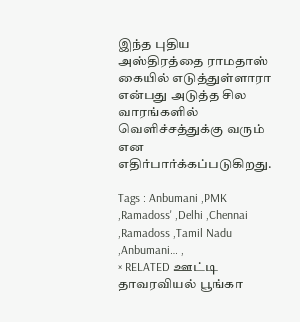இந்த புதிய அஸ்திரத்தை ராமதாஸ் கையில் எடுத்துள்ளாரா என்பது அடுத்த சில வாரங்களில் வெளிச்சத்துக்கு வரும் என எதிர்பார்க்கப்படுகிறது.

Tags : Anbumani ,PMK ,Ramadoss' ,Delhi ,Chennai ,Ramadoss ,Tamil Nadu ,Anbumani… ,
× RELATED ஊட்டி தாவரவியல் பூங்கா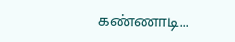கண்ணாடி...